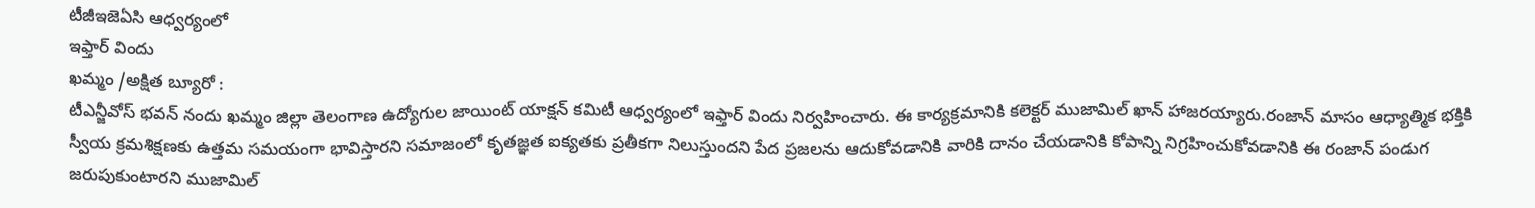టీజీఇజెఏసి ఆధ్వర్యంలో
ఇఫ్తార్ విందు
ఖమ్మం /అక్షిత బ్యూరో :
టీఎన్జీవోస్ భవన్ నందు ఖమ్మం జిల్లా తెలంగాణ ఉద్యోగుల జాయింట్ యాక్షన్ కమిటీ ఆధ్వర్యంలో ఇఫ్తార్ విందు నిర్వహించారు. ఈ కార్యక్రమానికి కలెక్టర్ ముజామిల్ ఖాన్ హాజరయ్యారు.రంజాన్ మాసం ఆధ్యాత్మిక భక్తికి స్వీయ క్రమశిక్షణకు ఉత్తమ సమయంగా భావిస్తారని సమాజంలో కృతజ్ఞత ఐక్యతకు ప్రతీకగా నిలుస్తుందని పేద ప్రజలను ఆదుకోవడానికి వారికి దానం చేయడానికి కోపాన్ని నిగ్రహించుకోవడానికి ఈ రంజాన్ పండుగ జరుపుకుంటారని ముజామిల్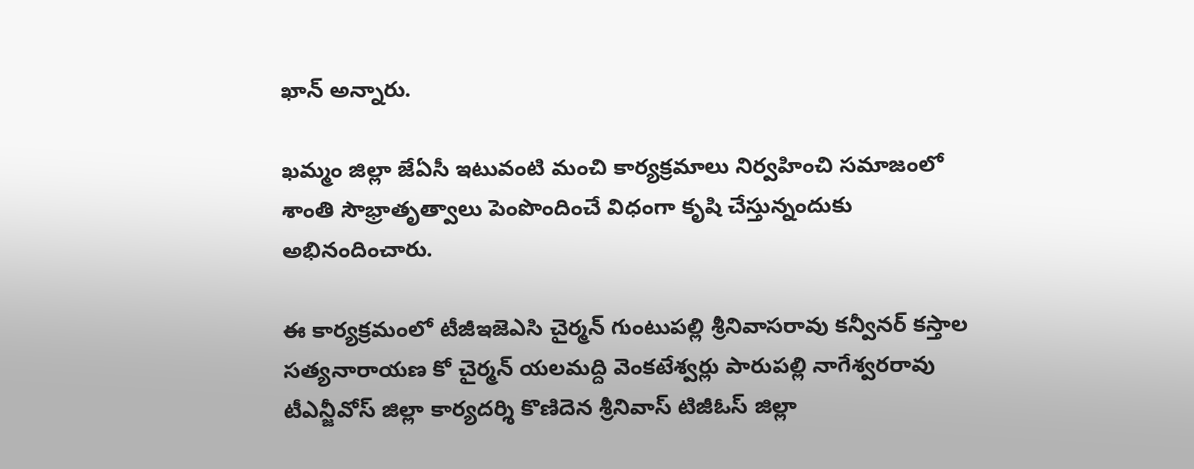ఖాన్ అన్నారు.

ఖమ్మం జిల్లా జేఏసీ ఇటువంటి మంచి కార్యక్రమాలు నిర్వహించి సమాజంలో శాంతి సౌభ్రాతృత్వాలు పెంపొందించే విధంగా కృషి చేస్తున్నందుకు అభినందించారు.

ఈ కార్యక్రమంలో టీజీఇజెఎసి చైర్మన్ గుంటుపల్లి శ్రీనివాసరావు కన్వీనర్ కస్తాల సత్యనారాయణ కో చైర్మన్ యలమద్ది వెంకటేశ్వర్లు పారుపల్లి నాగేశ్వరరావు టీఎన్జీవోస్ జిల్లా కార్యదర్శి కొణిదెన శ్రీనివాస్ టిజీఓస్ జిల్లా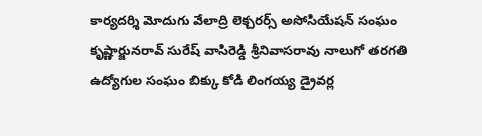కార్యదర్శి మోదుగు వేలాద్రి లెక్చరర్స్ అసోసియేషన్ సంఘం కృష్ణార్జునరావ్ సురేష్ వాసిరెడ్డి శ్రీనివాసరావు నాలుగో తరగతి ఉద్యోగుల సంఘం బిక్కు కోడి లింగయ్య డ్రైవర్ల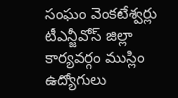సంఘం వెంకటేశ్వర్లు టీఎన్జీవోస్ జిల్లా కార్యవర్గం ముస్లిం ఉద్యోగులు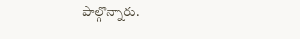పాల్గొన్నారు.